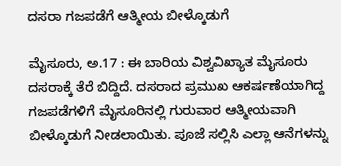ದಸರಾ ಗಜಪಡೆಗೆ ಆತ್ಮೀಯ ಬೀಳ್ಕೊಡುಗೆ

ಮೈಸೂರು, ಅ.17 : ಈ ಬಾರಿಯ ವಿಶ್ವವಿಖ್ಯಾತ ಮೈಸೂರು ದಸರಾಕ್ಕೆ ತೆರೆ ಬಿದ್ದಿದೆ. ದಸರಾದ ಪ್ರಮುಖ ಆಕರ್ಷಣೆಯಾಗಿದ್ದ ಗಜಪಡೆಗಳಿಗೆ ಮೈಸೂರಿನಲ್ಲಿ ಗುರುವಾರ ಆತ್ಮೀಯವಾಗಿ ಬೀಳ್ಕೊಡುಗೆ ನೀಡಲಾಯಿತು. ಪೂಜೆ ಸಲ್ಲಿಸಿ ಎಲ್ಲಾ ಆನೆಗಳನ್ನು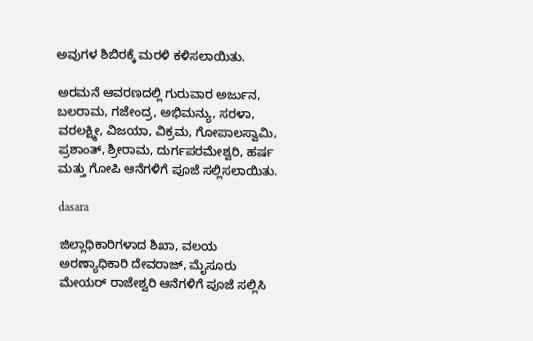ಅವುಗಳ ಶಿಬಿರಕ್ಕೆ ಮರಳಿ ಕಳಿಸಲಾಯಿತು.

ಅರಮನೆ ಆವರಣದಲ್ಲಿ ಗುರುವಾರ ಅರ್ಜುನ, ಬಲರಾಮ, ಗಜೇಂದ್ರ, ಅಭಿಮನ್ಯು, ಸರಳಾ, ವರಲಕ್ಷ್ಮೀ, ವಿಜಯಾ, ವಿಕ್ರಮ, ಗೋಪಾಲಸ್ವಾಮಿ, ಪ್ರಶಾಂತ್, ಶ್ರೀರಾಮ, ದುರ್ಗಪರಮೇಶ್ವರಿ, ಹರ್ಷ ಮತ್ತು ಗೋಪಿ ಆನೆಗಳಿಗೆ ಪೂಜೆ ಸಲ್ಲಿಸಲಾಯಿತು.

dasara

ಜಿಲ್ಲಾಧಿಕಾರಿಗಳಾದ ಶಿಖಾ, ವಲಯ ಅರಣ್ಯಾಧಿಕಾರಿ ದೇವರಾಜ್, ಮೈಸೂರು ಮೇಯರ್ ರಾಜೇಶ್ವರಿ ಆನೆಗಳಿಗೆ ಪೂಜೆ ಸಲ್ಲಿಸಿ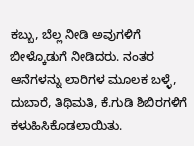ಕಬ್ಬು, ಬೆಲ್ಲ ನೀಡಿ ಅವುಗಳಿಗೆ ಬೀಳ್ಕೊಡುಗೆ ನೀಡಿದರು. ನಂತರ ಆನೆಗಳನ್ನು ಲಾರಿಗಳ ಮೂಲಕ ಬಳ್ಳೆ, ದುಬಾರೆ, ತಿಥಿಮತಿ, ಕೆ.ಗುಡಿ ಶಿಬಿರಗಳಿಗೆ ಕಳುಹಿಸಿಕೊಡಲಾಯಿತು.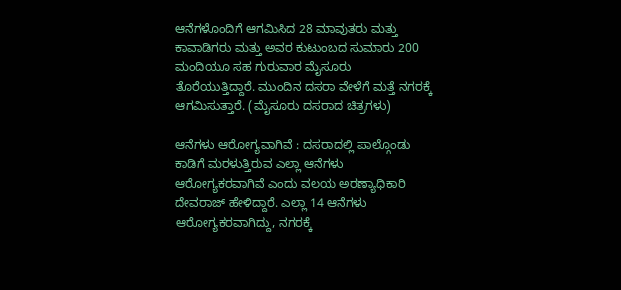ಆನೆಗಳೊಂದಿಗೆ ಆಗಮಿಸಿದ 28 ಮಾವುತರು ಮತ್ತು ಕಾವಾಡಿಗರು ಮತ್ತು ಅವರ ಕುಟುಂಬದ ಸುಮಾರು 200 ಮಂದಿಯೂ ಸಹ ಗುರುವಾರ ಮೈಸೂರು ತೊರೆಯುತ್ತಿದ್ದಾರೆ. ಮುಂದಿನ ದಸರಾ ವೇಳೆಗೆ ಮತ್ತೆ ನಗರಕ್ಕೆ ಆಗಮಿಸುತ್ತಾರೆ. (ಮೈಸೂರು ದಸರಾದ ಚಿತ್ರಗಳು)

ಆನೆಗಳು ಆರೋಗ್ಯವಾಗಿವೆ : ದಸರಾದಲ್ಲಿ ಪಾಲ್ಗೊಂಡು ಕಾಡಿಗೆ ಮರಳುತ್ತಿರುವ ಎಲ್ಲಾ ಆನೆಗಳು ಆರೋಗ್ಯಕರವಾಗಿವೆ ಎಂದು ವಲಯ ಅರಣ್ಯಾಧಿಕಾರಿ ದೇವರಾಜ್ ಹೇಳಿದ್ದಾರೆ. ಎಲ್ಲಾ 14 ಆನೆಗಳು ಆರೋಗ್ಯಕರವಾಗಿದ್ದು, ನಗರಕ್ಕೆ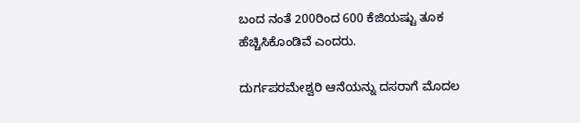ಬಂದ ನಂತೆ 200ರಿಂದ 600 ಕೆಜಿಯಷ್ಟು ತೂಕ ಹೆಚ್ಚಿಸಿಕೊಂಡಿವೆ ಎಂದರು.

ದುರ್ಗಪರಮೇಶ್ವರಿ ಆನೆಯನ್ನು ದಸರಾಗೆ ಮೊದಲ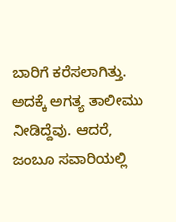ಬಾರಿಗೆ ಕರೆಸಲಾಗಿತ್ತು. ಅದಕ್ಕೆ ಅಗತ್ಯ ತಾಲೀಮು ನೀಡಿದ್ದೆವು. ಆದರೆ, ಜಂಬೂ ಸವಾರಿಯಲ್ಲಿ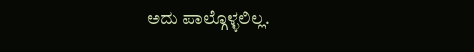ಅದು ಪಾಲ್ಗೊಳ್ಳಲಿಲ್ಲ.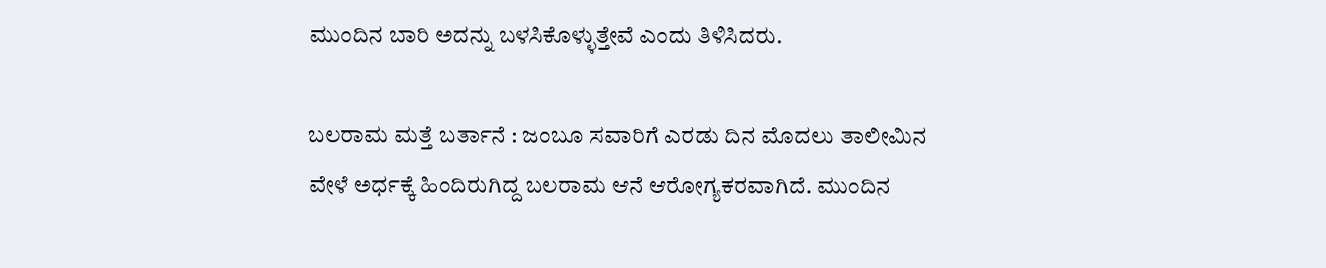ಮುಂದಿನ ಬಾರಿ ಅದನ್ನು ಬಳಸಿಕೊಳ್ಳುತ್ತೇವೆ ಎಂದು ತಿಳಿಸಿದರು.

ಬಲರಾಮ ಮತ್ತೆ ಬರ್ತಾನೆ : ಜಂಬೂ ಸವಾರಿಗೆ ಎರಡು ದಿನ ಮೊದಲು ತಾಲೀಮಿನ ವೇಳೆ ಅರ್ಧಕ್ಕೆ ಹಿಂದಿರುಗಿದ್ದ ಬಲರಾಮ ಆನೆ ಆರೋಗ್ಯಕರವಾಗಿದೆ. ಮುಂದಿನ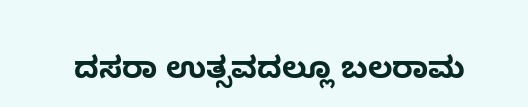ದಸರಾ ಉತ್ಸವದಲ್ಲೂ ಬಲರಾಮ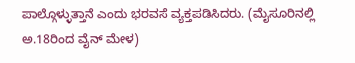ಪಾಲ್ಗೊಳ್ಳುತ್ತಾನೆ ಎಂದು ಭರವಸೆ ವ್ಯಕ್ತಪಡಿಸಿದರು. (ಮೈಸೂರಿನಲ್ಲಿ ಅ.18ರಿಂದ ವೈನ್ ಮೇಳ)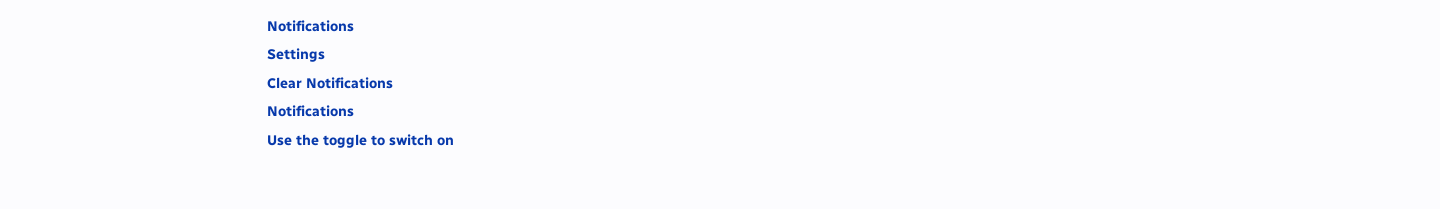Notifications
Settings
Clear Notifications
Notifications
Use the toggle to switch on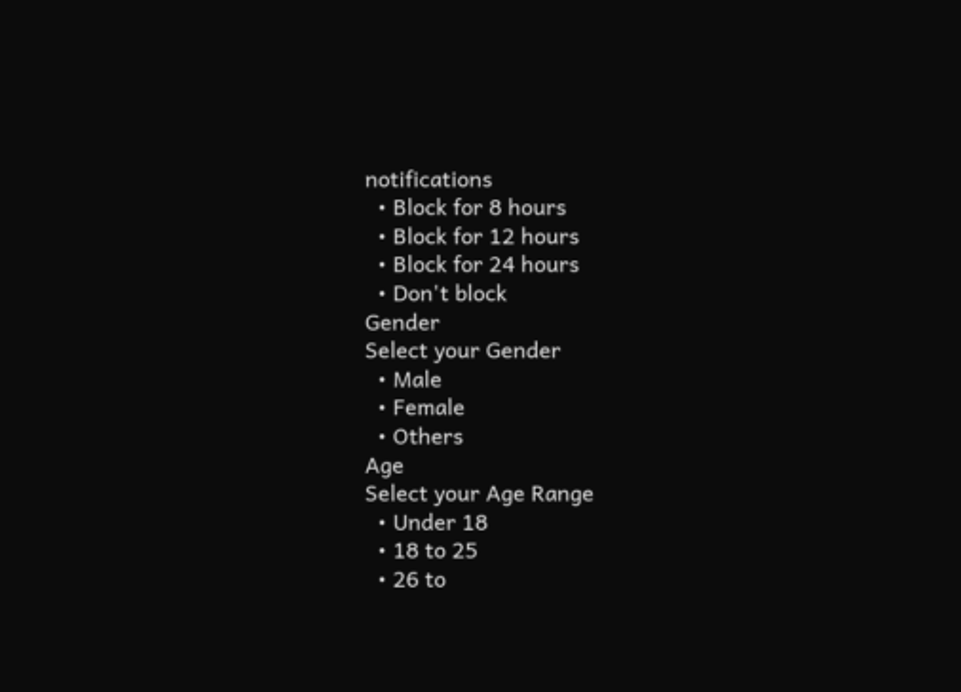notifications
  • Block for 8 hours
  • Block for 12 hours
  • Block for 24 hours
  • Don't block
Gender
Select your Gender
  • Male
  • Female
  • Others
Age
Select your Age Range
  • Under 18
  • 18 to 25
  • 26 to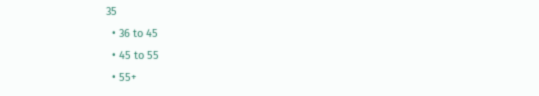35
  • 36 to 45
  • 45 to 55
  • 55+